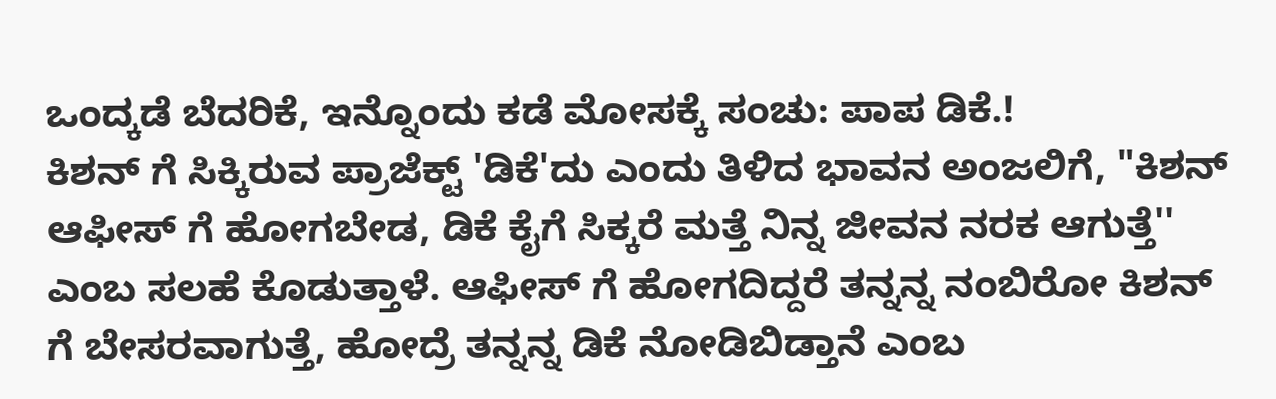ಒಂದ್ಕಡೆ ಬೆದರಿಕೆ, ಇನ್ನೊಂದು ಕಡೆ ಮೋಸಕ್ಕೆ ಸಂಚು: ಪಾಪ ಡಿಕೆ.!
ಕಿಶನ್ ಗೆ ಸಿಕ್ಕಿರುವ ಪ್ರಾಜೆಕ್ಟ್ 'ಡಿಕೆ'ದು ಎಂದು ತಿಳಿದ ಭಾವನ ಅಂಜಲಿಗೆ, "ಕಿಶನ್ ಆಫೀಸ್ ಗೆ ಹೋಗಬೇಡ, ಡಿಕೆ ಕೈಗೆ ಸಿಕ್ಕರೆ ಮತ್ತೆ ನಿನ್ನ ಜೀವನ ನರಕ ಆಗುತ್ತೆ'' ಎಂಬ ಸಲಹೆ ಕೊಡುತ್ತಾಳೆ. ಆಫೀಸ್ ಗೆ ಹೋಗದಿದ್ದರೆ ತನ್ನನ್ನ ನಂಬಿರೋ ಕಿಶನ್ ಗೆ ಬೇಸರವಾಗುತ್ತೆ, ಹೋದ್ರೆ ತನ್ನನ್ನ ಡಿಕೆ ನೋಡಿಬಿಡ್ತಾನೆ ಎಂಬ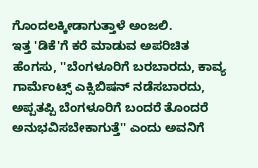ಗೊಂದಲಕ್ಕೀಡಾಗುತ್ತಾಳೆ ಅಂಜಲಿ.
ಇತ್ತ 'ಡಿಕೆ'ಗೆ ಕರೆ ಮಾಡುವ ಅಪರಿಚಿತ ಹೆಂಗಸು, ''ಬೆಂಗಳೂರಿಗೆ ಬರಬಾರದು, ಕಾವ್ಯ ಗಾರ್ಮೆಂಟ್ಸ್ ಎಕ್ಸಿಬಿಷನ್ ನಡೆಸಬಾರದು, ಅಪ್ಪತಪ್ಪಿ ಬೆಂಗಳೂರಿಗೆ ಬಂದರೆ ತೊಂದರೆ ಅನುಭವಿಸಬೇಕಾಗುತ್ತೆ'' ಎಂದು ಅವನಿಗೆ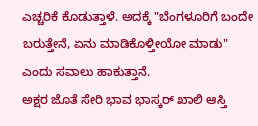ಎಚ್ಚರಿಕೆ ಕೊಡುತ್ತಾಳೆ. ಅದಕ್ಕೆ "ಬೆಂಗಳೂರಿಗೆ ಬಂದೇ ಬರುತ್ತೇನೆ, ಏನು ಮಾಡಿಕೊಳ್ತೀಯೋ ಮಾಡು" ಎಂದು ಸವಾಲು ಹಾಕುತ್ತಾನೆ.
ಅಕ್ಷರ ಜೊತೆ ಸೇರಿ ಭಾವ ಭಾಸ್ಕರ್ ಖಾಲಿ ಆಸ್ತಿ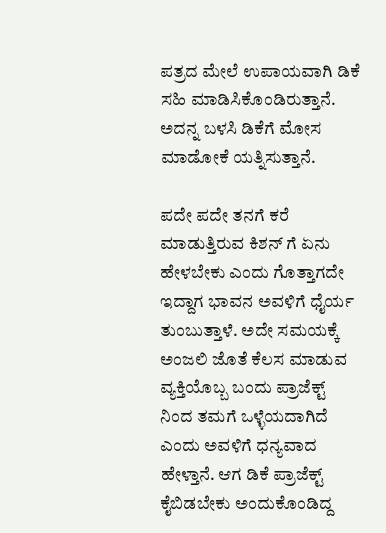ಪತ್ರದ ಮೇಲೆ ಉಪಾಯವಾಗಿ ಡಿಕೆ ಸಹಿ ಮಾಡಿಸಿಕೊಂಡಿರುತ್ತಾನೆ. ಅದನ್ನ ಬಳಸಿ ಡಿಕೆಗೆ ಮೋಸ ಮಾಡೋಕೆ ಯತ್ನಿಸುತ್ತಾನೆ.

ಪದೇ ಪದೇ ತನಗೆ ಕರೆ ಮಾಡುತ್ತಿರುವ ಕಿಶನ್ ಗೆ ಏನು ಹೇಳಬೇಕು ಎಂದು ಗೊತ್ತಾಗದೇ ಇದ್ದಾಗ ಭಾವನ ಅವಳಿಗೆ ಧೈರ್ಯ ತುಂಬುತ್ತಾಳೆ. ಅದೇ ಸಮಯಕ್ಕೆ ಅಂಜಲಿ ಜೊತೆ ಕೆಲಸ ಮಾಡುವ ವ್ಯಕ್ತಿಯೊಬ್ಬ ಬಂದು ಪ್ರಾಜೆಕ್ಟ್ ನಿಂದ ತಮಗೆ ಒಳ್ಳೆಯದಾಗಿದೆ ಎಂದು ಅವಳಿಗೆ ಧನ್ಯವಾದ ಹೇಳ್ತಾನೆ. ಆಗ ಡಿಕೆ ಪ್ರಾಜೆಕ್ಟ್ ಕೈಬಿಡಬೇಕು ಅಂದುಕೊಂಡಿದ್ದ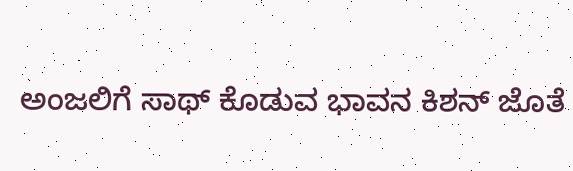ಅಂಜಲಿಗೆ ಸಾಥ್ ಕೊಡುವ ಭಾವನ ಕಿಶನ್ ಜೊತೆ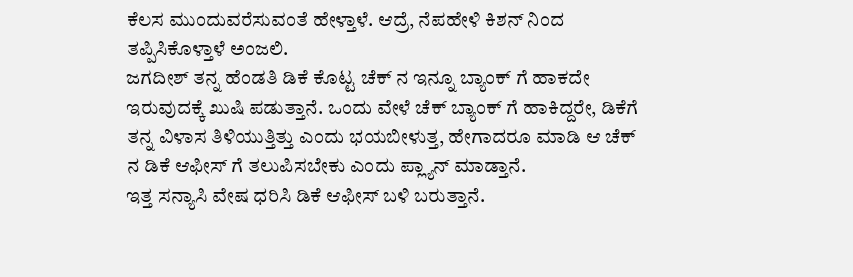ಕೆಲಸ ಮುಂದುವರೆಸುವಂತೆ ಹೇಳ್ತಾಳೆ. ಆದ್ರೆ, ನೆಪಹೇಳಿ ಕಿಶನ್ ನಿಂದ ತಪ್ಪಿಸಿಕೊಳ್ತಾಳೆ ಅಂಜಲಿ.
ಜಗದೀಶ್ ತನ್ನ ಹೆಂಡತಿ ಡಿಕೆ ಕೊಟ್ಟ ಚೆಕ್ ನ ಇನ್ನೂ ಬ್ಯಾಂಕ್ ಗೆ ಹಾಕದೇ ಇರುವುದಕ್ಕೆ ಖುಷಿ ಪಡುತ್ತಾನೆ. ಒಂದು ವೇಳೆ ಚೆಕ್ ಬ್ಯಾಂಕ್ ಗೆ ಹಾಕಿದ್ದರೇ, ಡಿಕೆಗೆ ತನ್ನ ವಿಳಾಸ ತಿಳಿಯುತ್ತಿತ್ತು ಎಂದು ಭಯಬೀಳುತ್ತ, ಹೇಗಾದರೂ ಮಾಡಿ ಆ ಚೆಕ್ ನ ಡಿಕೆ ಆಫೀಸ್ ಗೆ ತಲುಪಿಸಬೇಕು ಎಂದು ಪ್ಲ್ಯಾನ್ ಮಾಡ್ತಾನೆ.
ಇತ್ತ ಸನ್ಯಾಸಿ ವೇಷ ಧರಿಸಿ ಡಿಕೆ ಆಫೀಸ್ ಬಳಿ ಬರುತ್ತಾನೆ.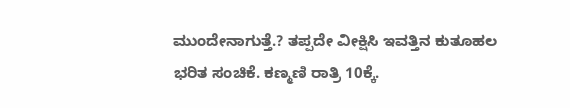ಮುಂದೇನಾಗುತ್ತೆ.? ತಪ್ಪದೇ ವೀಕ್ಷಿಸಿ ಇವತ್ತಿನ ಕುತೂಹಲ ಭರಿತ ಸಂಚಿಕೆ. ಕಣ್ಮಣಿ ರಾತ್ರಿ 10ಕ್ಕೆ.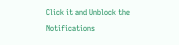Click it and Unblock the Notifications